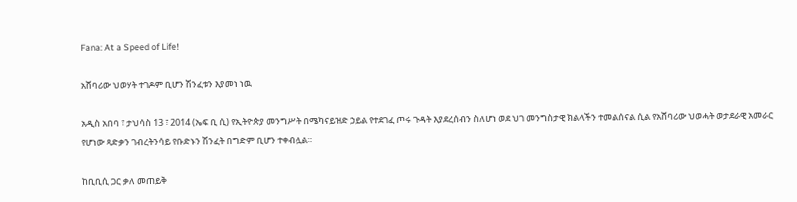Fana: At a Speed of Life!

አሸባሪው ህወሃት ተገዶም ቢሆን ሽንፈቱን እያመነ ነዉ

አዲስ አበባ ፣ ታህሳስ 13 ፣ 2014 (ኤፍ ቢ ሲ) የኢትዮጵያ መንግሥት በሜካናይዝድ ኃይል የተደገፈ ጦሩ ጉዳት እያደረሰብን ስለሆነ ወደ ህገ መንግስታዊ ክልላችን ተመልሰናል ሲል የአሸባሪው ህወሓት ወታደራዊ አመራር የሆነው ጻድቃን ገብረትንሳይ የቡድኑን ሽንፈት በግድም ቢሆን ተቀብሏል።

ከቢቢሲ ጋር ቃለ መጠይቅ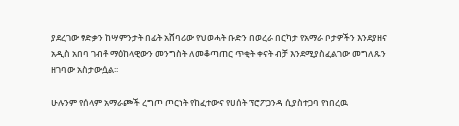ያደረገው ፃድቃን ከሣምንታት በፊት አሸባሪው የህወሓት ቡድን በወረራ በርካታ የአማራ ቦታዎችን እንደያዘና አዲስ አበባ ገብቶ ማዕከላዊውን መንግስት ለመቆጣጠር ጥቂት ቀናት ብቻ እንደሚያስፈልገው መግለጹን ዘገባው አስታውሷል፡፡

ሁሉንም የሰላም አማራጮች ረግጦ ጦርነት የከፈተውና የሀሰት ፕሮፖጋንዳ ሲያስተጋባ የነበረዉ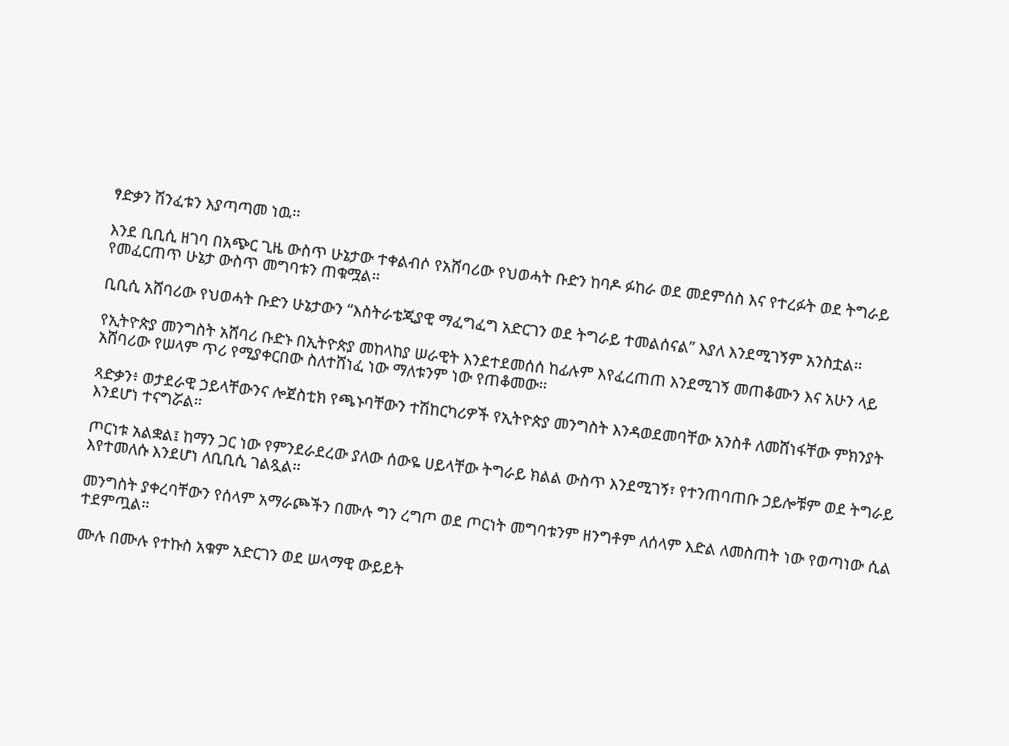ፃድቃን ሽንፈቱን እያጣጣመ ነዉ፡፡

እንደ ቢቢሲ ዘገባ በአጭር ጊዜ ውስጥ ሁኔታው ተቀልብሶ የአሸባሪው የህወሓት ቡድን ከባዶ ፉከራ ወደ መደምሰስ እና የተረፉት ወደ ትግራይ የመፈርጠጥ ሁኔታ ውስጥ መግባቱን ጠቁሟል፡፡

ቢቢሲ አሸባሪው የህወሓት ቡድን ሁኔታውን “እስትራቴጂያዊ ማፈግፈግ አድርገን ወደ ትግራይ ተመልሰናል” እያለ እንደሚገኝም አንስቷል፡፡

የኢትዮጵያ መንግስት አሸባሪ ቡድኑ በኢትዮጵያ መከላከያ ሠራዊት እንደተደመሰሰ ከፊሉም እየፈረጠጠ እንደሚገኝ መጠቆሙን እና አሁን ላይ አሸባሪው የሠላም ጥሪ የሚያቀርበው ስለተሸነፈ ነው ማለቱንም ነው የጠቆመው፡፡

ጻድቃን፥ ወታደራዊ ኃይላቸውንና ሎጀስቲክ የጫኑባቸውን ተሽከርካሪዎች የኢትዮጵያ መንግስት እንዳወደመባቸው አንስቶ ለመሸነፋቸው ምክንያት እንደሆነ ተናግሯል።

ጦርነቱ አልቋል፤ ከማን ጋር ነው የምንደራደረው ያለው ሰውዬ ሀይላቸው ትግራይ ክልል ውስጥ እንደሚገኝ፣ የተንጠባጠቡ ኃይሎቹም ወደ ትግራይ እየተመለሱ እንደሆነ ለቢቢሲ ገልጿል፡፡

መንግስት ያቀረባቸውን የሰላም አማራጮችን በሙሉ ግን ረግጦ ወደ ጦርነት መግባቱንም ዘንግቶም ለሰላም እድል ለመስጠት ነው የወጣነው ሲል ተደምጧል።

ሙሉ በሙሉ የተኩስ አቁም አድርገን ወደ ሠላማዊ ውይይት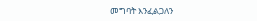መግባት እንፈልጋለን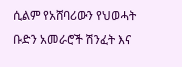ሲልም የአሸባሪውን የህወሓት ቡድን አመራሮች ሽንፈት እና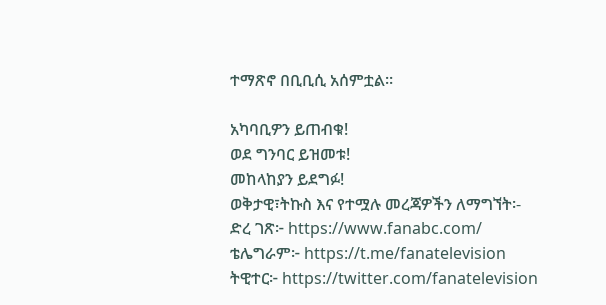ተማጽኖ በቢቢሲ አሰምቷል።

አካባቢዎን ይጠብቁ!
ወደ ግንባር ይዝመቱ!
መከላከያን ይደግፉ!
ወቅታዊ፣ትኩስ እና የተሟሉ መረጃዎችን ለማግኘት፡-
ድረ ገጽ፦ https://www.fanabc.com/
ቴሌግራም፦ https://t.me/fanatelevision
ትዊተር፦ https://twitter.com/fanatelevision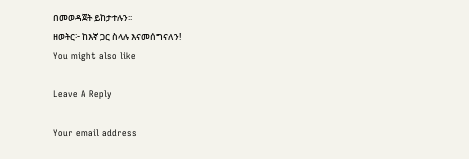በመወዳጀት ይከታተሉን፡፡
ዘወትር፦ ከእኛ ጋር ስላሉ እናመሰግናለን!
You might also like

Leave A Reply

Your email address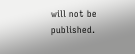will not be published.